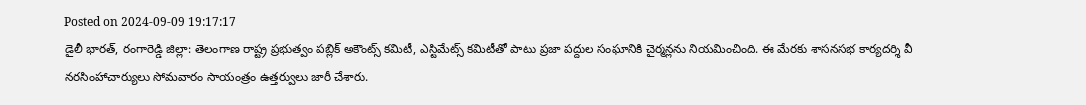Posted on 2024-09-09 19:17:17
డైలీ భారత్, రంగారెడ్డి జిల్లా: తెలంగాణ రాష్ట్ర ప్రభుత్వం పబ్లిక్ అకౌంట్స్ కమిటీ, ఎస్టిమేట్స్ కమిటీతో పాటు ప్రజా పద్దుల సంఘానికి చైర్మన్లను నియమించింది. ఈ మేరకు శాసనసభ కార్యదర్శి వీ నరసింహాచార్యులు సోమవారం సాయంత్రం ఉత్తర్వులు జారీ చేశారు.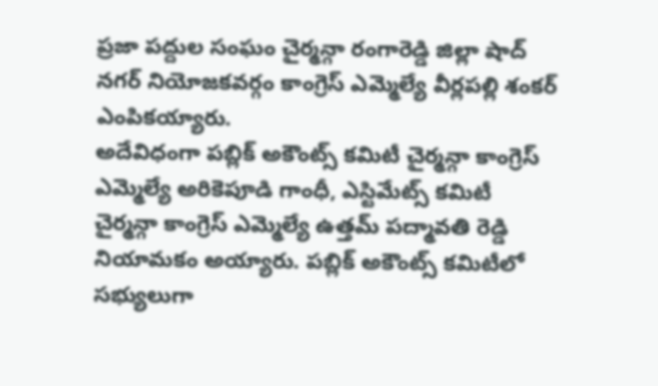ప్రజా పద్దుల సంఘం చైర్మన్గా రంగారెడ్డి జిల్లా షాద్ నగర్ నియోజకవర్గం కాంగ్రెస్ ఎమ్మెల్యే వీర్లపల్లి శంకర్ ఎంపికయ్యారు.
అదేవిధంగా పబ్లిక్ అకౌంట్స్ కమిటీ చైర్మన్గా కాంగ్రెస్ ఎమ్మెల్యే అరికెపూడి గాంధీ, ఎస్టిమేట్స్ కమిటీ చైర్మన్గా కాంగ్రెస్ ఎమ్మెల్యే ఉత్తమ్ పద్మావతి రెడ్డి నియామకం అయ్యారు. పబ్లిక్ అకౌంట్స్ కమిటీలో సభ్యులుగా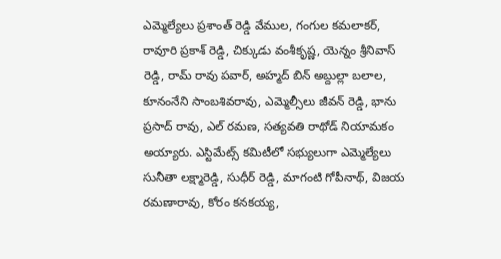ఎమ్మెల్యేలు ప్రశాంత్ రెడ్డి వేముల, గంగుల కమలాకర్, రావూరి ప్రకాశ్ రెడ్డి, చిక్కుడు వంశీకృష్ణ, యెన్నం శ్రీనివాస్ రెడ్డి, రామ్ రావు పవార్, అహ్మద్ బిన్ అబ్దుల్లా బలాల, కూనంనేని సాంబశివరావు, ఎమ్మెల్సీలు జీవన్ రెడ్డి, భాను ప్రసాద్ రావు, ఎల్ రమణ, సత్యవతి రాథోడ్ నియామకం అయ్యారు. ఎస్టిమేట్స్ కమిటీలో సభ్యులుగా ఎమ్మెల్యేలు సునీతా లక్ష్మారెడ్డి, సుధీర్ రెడ్డి, మాగంటి గోపీనాథ్, విజయ రమణారావు, కోరం కనకయ్య,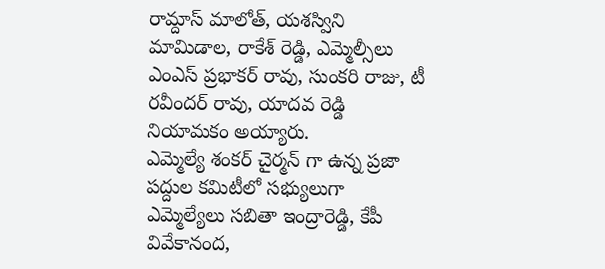రామ్దాస్ మాలోత్, యశస్విని మామిడాల, రాకేశ్ రెడ్డి, ఎమ్మెల్సీలు ఎంఎస్ ప్రభాకర్ రావు, సుంకరి రాజు, టీ రవీందర్ రావు, యాదవ రెడ్డి నియామకం అయ్యారు.
ఎమ్మెల్యే శంకర్ చైర్మన్ గా ఉన్న ప్రజా పద్దుల కమిటీలో సభ్యులుగా ఎమ్మెల్యేలు సబితా ఇంద్రారెడ్డి, కేపీ వివేకానంద,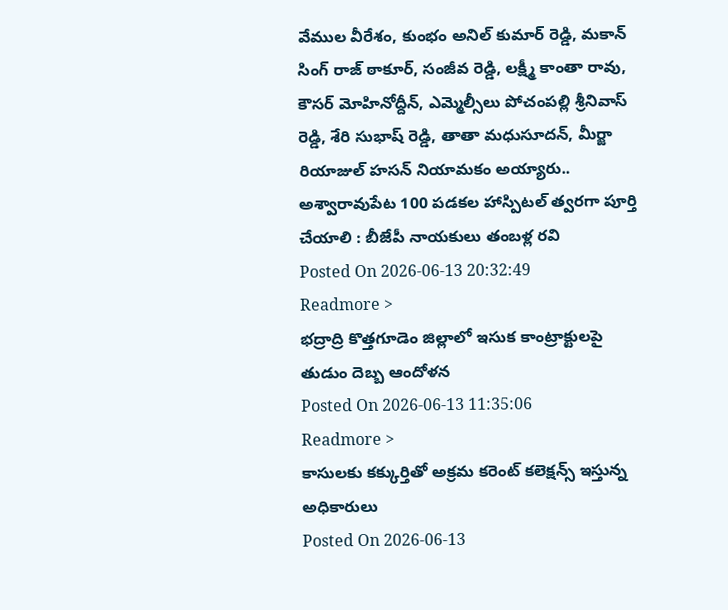వేముల వీరేశం, కుంభం అనిల్ కుమార్ రెడ్డి, మకాన్ సింగ్ రాజ్ ఠాకూర్, సంజీవ రెడ్డి, లక్ష్మీ కాంతా రావు, కౌసర్ మోహినోద్దీన్, ఎమ్మెల్సీలు పోచంపల్లి శ్రీనివాస్ రెడ్డి, శేరి సుభాష్ రెడ్డి, తాతా మధుసూదన్, మీర్జా రియాజుల్ హసన్ నియామకం అయ్యారు..
అశ్వారావుపేట 100 పడకల హాస్పిటల్ త్వరగా పూర్తి చేయాలి : బీజేపీ నాయకులు తంబళ్ల రవి
Posted On 2026-06-13 20:32:49
Readmore >
భద్రాద్రి కొత్తగూడెం జిల్లాలో ఇసుక కాంట్రాక్టులపై తుడుం దెబ్బ ఆందోళన
Posted On 2026-06-13 11:35:06
Readmore >
కాసులకు కక్కుర్తితో అక్రమ కరెంట్ కలెక్షన్స్ ఇస్తున్న అధికారులు
Posted On 2026-06-13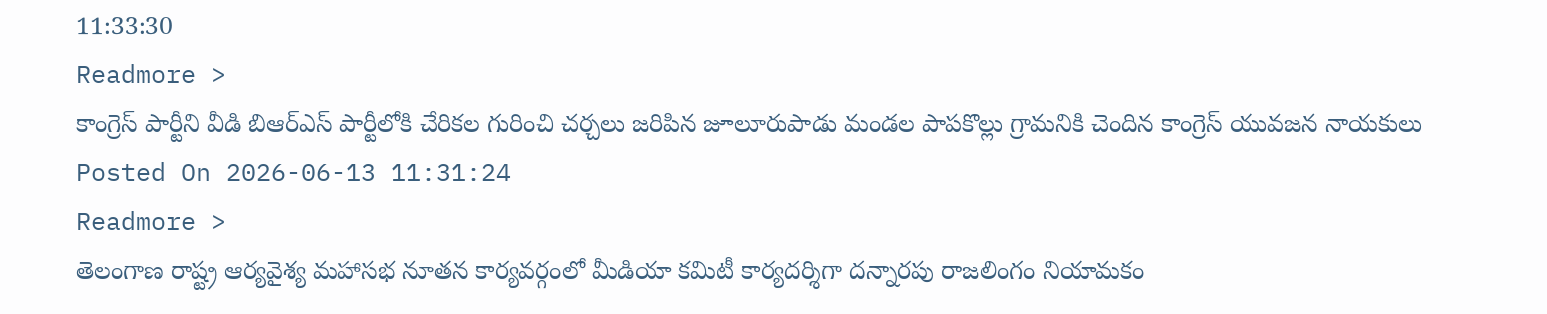11:33:30
Readmore >
కాంగ్రెస్ పార్టీని వీడి బిఆర్ఎస్ పార్టీలోకి చేరికల గురించి చర్చలు జరిపిన జూలూరుపాడు మండల పాపకొల్లు గ్రామనికి చెందిన కాంగ్రెస్ యువజన నాయకులు
Posted On 2026-06-13 11:31:24
Readmore >
తెలంగాణ రాష్ట్ర ఆర్యవైశ్య మహాసభ నూతన కార్యవర్గంలో మీడియా కమిటీ కార్యదర్శిగా దన్నారపు రాజలింగం నియామకం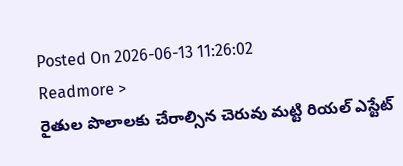Posted On 2026-06-13 11:26:02
Readmore >
రైతుల పొలాలకు చేరాల్సిన చెరువు మట్టి రియల్ ఎస్టేట్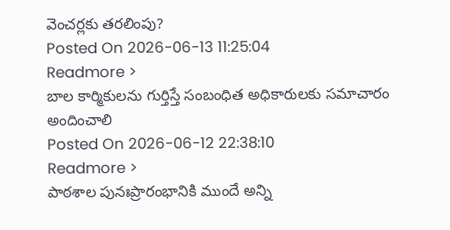వెంచర్లకు తరలింపు?
Posted On 2026-06-13 11:25:04
Readmore >
బాల కార్మికులను గుర్తిస్తే సంబంధిత అధికారులకు సమాచారం అందించాలి
Posted On 2026-06-12 22:38:10
Readmore >
పాఠశాల పునఃప్రారంభానికి ముందే అన్ని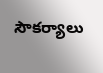సౌకర్యాలు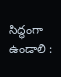సిద్ధంగా ఉండాలి :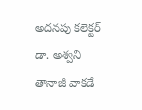అదనపు కలెక్టర్ డా. అశ్వని తానాజీ వాకడే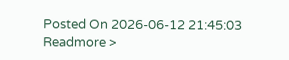Posted On 2026-06-12 21:45:03
Readmore >